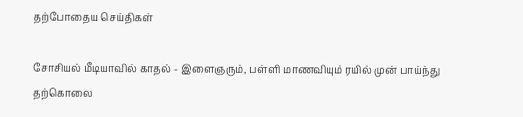தற்போதைய செய்திகள்

சோசியல் மீடியாவில் காதல் - இளைஞரும், பள்ளி மாணவியும் ரயில் முன் பாய்ந்து தற்கொலை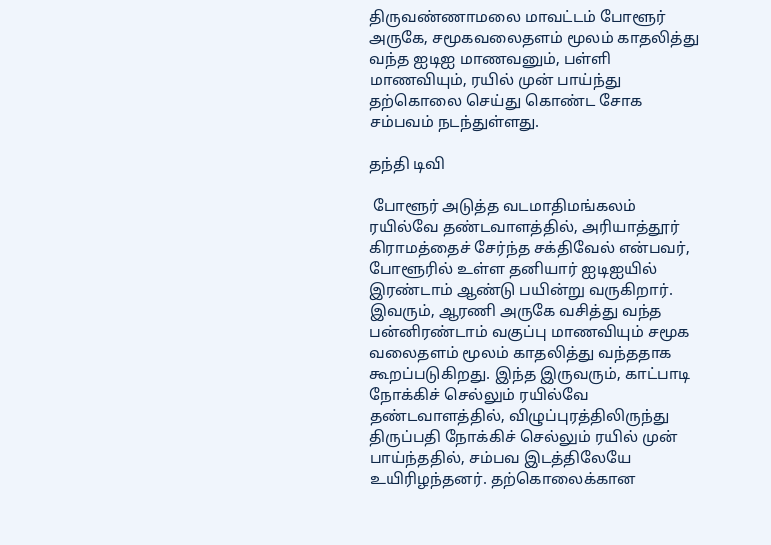திருவண்ணாமலை மாவட்டம் போளூர் அருகே, சமூகவலைதளம் மூலம் காதலித்து வந்த ஐடிஐ மாணவனும், பள்ளி மாணவியும், ரயில் முன் பாய்ந்து தற்கொலை செய்து கொண்ட சோக சம்பவம் நடந்துள்ளது.

தந்தி டிவி

 போளூர் அடுத்த வடமாதிமங்கலம் ரயில்வே தண்டவாளத்தில், அரியாத்தூர் கிராமத்தைச் சேர்ந்த சக்திவேல் என்பவர், போளூரில் உள்ள தனியார் ஐடிஐயில் இரண்டாம் ஆண்டு பயின்று வருகிறார். இவரும், ஆரணி அருகே வசித்து வந்த பன்னிரண்டாம் வகுப்பு மாணவியும் சமூக வலைதளம் மூலம் காதலித்து வந்ததாக கூறப்படுகிறது. இந்த இருவரும், காட்பாடி நோக்கிச் செல்லும் ரயில்வே தண்டவாளத்தில், விழுப்புரத்திலிருந்து திருப்பதி நோக்கிச் செல்லும் ரயில் முன் பாய்ந்ததில், சம்பவ இடத்திலேயே உயிரிழந்தனர். தற்கொலைக்கான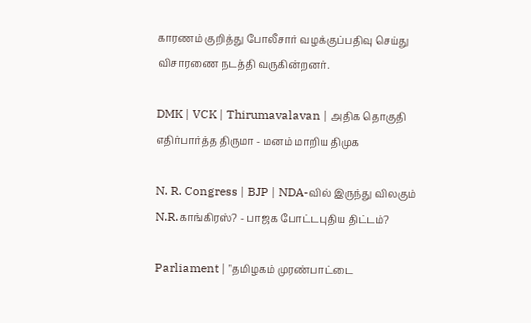காரணம் குறித்து போலீசார் வழக்குப்பதிவு செய்து விசாரணை நடத்தி வருகின்றனர்.

DMK | VCK | Thirumavalavan | அதிக தொகுதி எதிர்பார்த்த திருமா - மனம் மாறிய திமுக

N. R. Congress | BJP | NDA-வில் இருந்து விலகும் N.R.காங்கிரஸ்? - பாஜக போட்டபுதிய திட்டம்?

Parliament | "தமிழகம் முரண்பாட்டை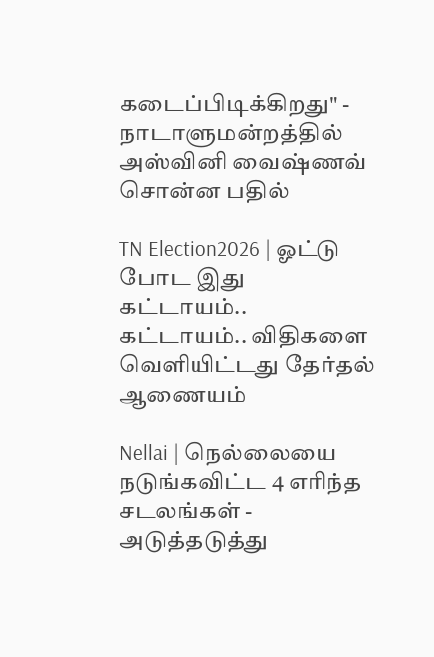கடைப்பிடிக்கிறது" - நாடாளுமன்றத்தில் அஸ்வினி வைஷ்ணவ் சொன்ன பதில்

TN Election2026 | ஓட்டு போட இது கட்டாயம்.. கட்டாயம்.. விதிகளை வெளியிட்டது தேர்தல் ஆணையம்

Nellai | நெல்லையை நடுங்கவிட்ட 4 எரிந்த சடலங்கள் - அடுத்தடுத்து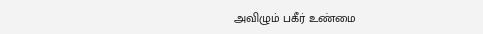அவிழும் பகீர் உண்மை